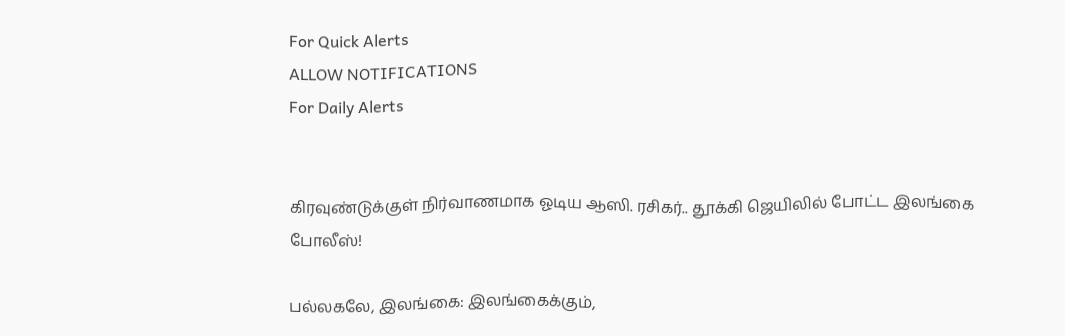For Quick Alerts
ALLOW NOTIFICATIONS
For Daily Alerts


கிரவுண்டுக்குள் நிர்வாணமாக ஓடிய ஆஸி. ரசிகர்.. தூக்கி ஜெயிலில் போட்ட இலங்கை போலீஸ்!

பல்லகலே, இலங்கை: இலங்கைக்கும்,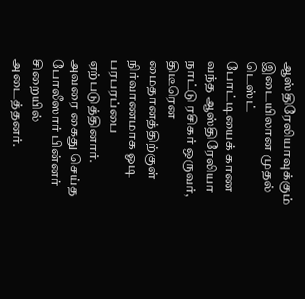ஆஸ்திரேலியாவுக்கும் இடையிலான முதல் டெஸ்ட் போட்டியைக் காண வந்த ஆஸ்திரேலியா நாட்டு ரசிகர் ஒருவர், திடீரென மைதானத்திற்குள் நிர்வாணமாக ஓடி பரபரப்பை ஏற்படுத்தினார். அவரை கைது செய்த போலீஸார் பின்னர் சிறையில் அடைத்தனர்.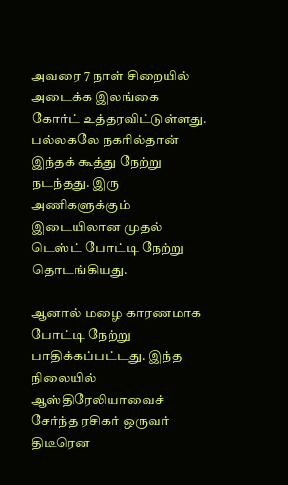அவரை 7 நாள் சிறையில் அடைக்க இலங்கை கோர்ட் உத்தரவிட்டுள்ளது. பல்லகலே நகரில்தான் இந்தக் கூத்து நேற்று நடந்தது. இரு அணிகளுக்கும் இடையிலான முதல் டெஸ்ட் போட்டி நேற்று தொடங்கியது.

ஆனால் மழை காரணமாக போட்டி நேற்று பாதிக்கப்பட்டது. இந்த நிலையில் ஆஸ்திரேலியாவைச் சேர்ந்த ரசிகர் ஒருவர் திடீரென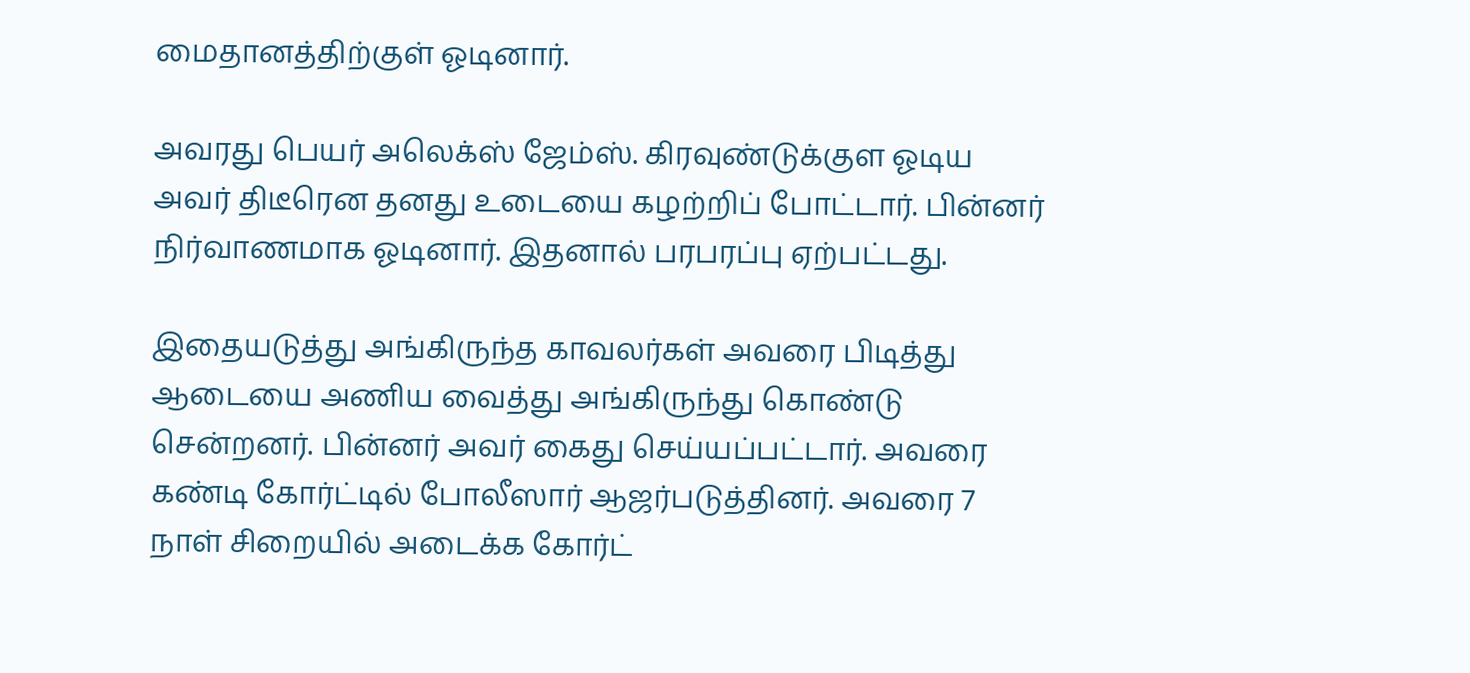மைதானத்திற்குள் ஓடினார்.

அவரது பெயர் அலெக்ஸ் ஜேம்ஸ். கிரவுண்டுக்குள ஓடிய அவர் திடீரென தனது உடையை கழற்றிப் போட்டார். பின்னர் நிர்வாணமாக ஓடினார். இதனால் பரபரப்பு ஏற்பட்டது.

இதையடுத்து அங்கிருந்த காவலர்கள் அவரை பிடித்து ஆடையை அணிய வைத்து அங்கிருந்து கொண்டு சென்றனர். பின்னர் அவர் கைது செய்யப்பட்டார். அவரை கண்டி கோர்ட்டில் போலீஸார் ஆஜர்படுத்தினர். அவரை 7 நாள் சிறையில் அடைக்க கோர்ட்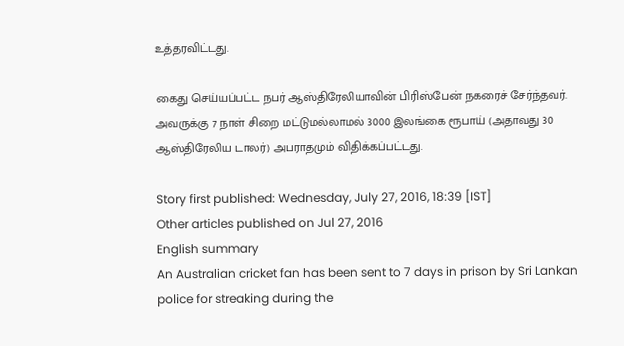உத்தரவிட்டது.

கைது செய்யப்பட்ட நபர் ஆஸ்திரேலியாவின் பிரிஸ்பேன் நகரைச் சேர்ந்தவர். அவருக்கு 7 நாள் சிறை மட்டுமல்லாமல் 3000 இலங்கை ரூபாய் (அதாவது 30 ஆஸ்திரேலிய டாலர்) அபராதமும் விதிக்கப்பட்டது.

Story first published: Wednesday, July 27, 2016, 18:39 [IST]
Other articles published on Jul 27, 2016
English summary
An Australian cricket fan has been sent to 7 days in prison by Sri Lankan police for streaking during the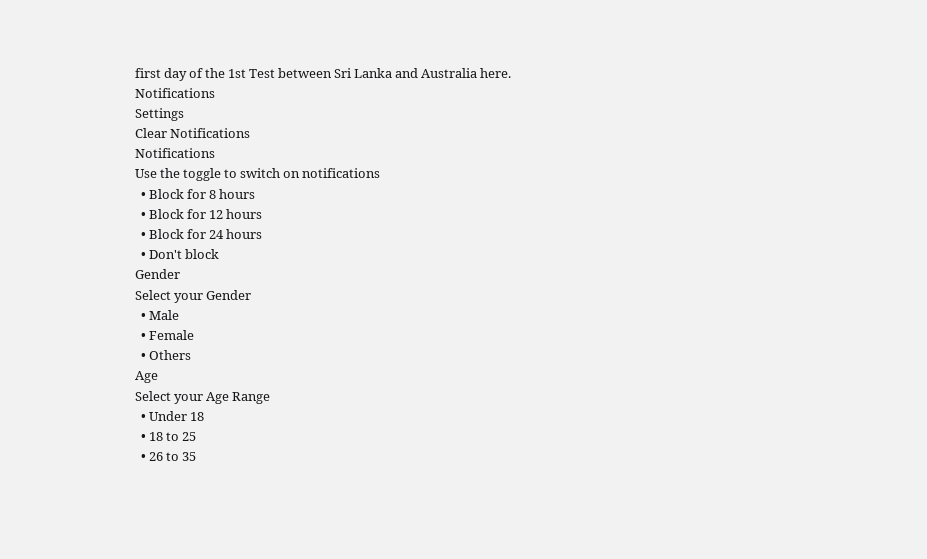first day of the 1st Test between Sri Lanka and Australia here.
Notifications
Settings
Clear Notifications
Notifications
Use the toggle to switch on notifications
  • Block for 8 hours
  • Block for 12 hours
  • Block for 24 hours
  • Don't block
Gender
Select your Gender
  • Male
  • Female
  • Others
Age
Select your Age Range
  • Under 18
  • 18 to 25
  • 26 to 35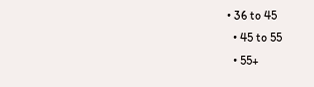• 36 to 45
  • 45 to 55
  • 55+